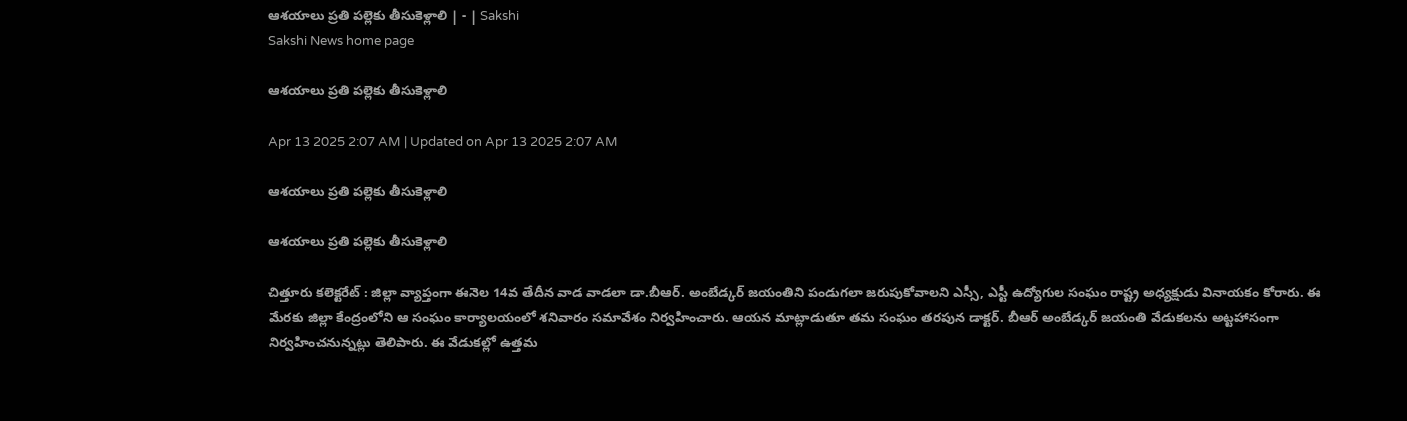ఆశయాలు ప్రతి పల్లెకు తీసుకెళ్లాలి | - | Sakshi
Sakshi News home page

ఆశయాలు ప్రతి పల్లెకు తీసుకెళ్లాలి

Apr 13 2025 2:07 AM | Updated on Apr 13 2025 2:07 AM

ఆశయాలు ప్రతి పల్లెకు తీసుకెళ్లాలి

ఆశయాలు ప్రతి పల్లెకు తీసుకెళ్లాలి

చిత్తూరు కలెక్టరేట్‌ : జిల్లా వ్యాప్తంగా ఈనెల 14వ తేదీన వాడ వాడలా డా.బీఆర్‌. అంబేడ్కర్‌ జయంతిని పండుగలా జరుపుకోవాలని ఎస్సీ, ఎస్టీ ఉద్యోగుల సంఘం రాష్ట్ర అధ్యక్షుడు వినాయకం కోరారు. ఈ మేరకు జిల్లా కేంద్రంలోని ఆ సంఘం కార్యాలయంలో శనివారం సమావేశం నిర్వహించారు. ఆయన మాట్లాడుతూ తమ సంఘం తరపున డాక్టర్‌. బీఆర్‌ అంబేడ్కర్‌ జయంతి వేడుకలను అట్టహాసంగా నిర్వహించనున్నట్లు తెలిపారు. ఈ వేడుకల్లో ఉత్తమ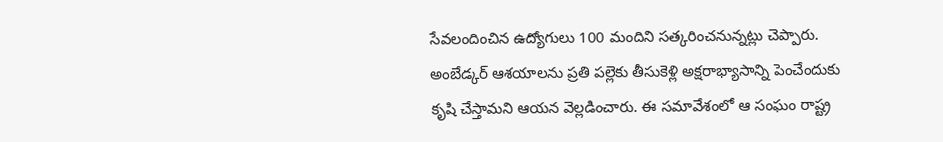సేవలందించిన ఉద్యోగులు 100 మందిని సత్కరించనున్నట్లు చెప్పారు. అంబేడ్కర్‌ ఆశయాలను ప్రతి పల్లెకు తీసుకెళ్లి అక్షరాభ్యాసాన్ని పెంచేందుకు కృషి చేస్తామని ఆయన వెల్లడించారు. ఈ సమావేశంలో ఆ సంఘం రాష్ట్ర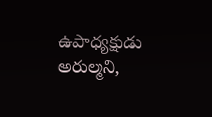ఉపాధ్యక్షుడు అరుల్మని,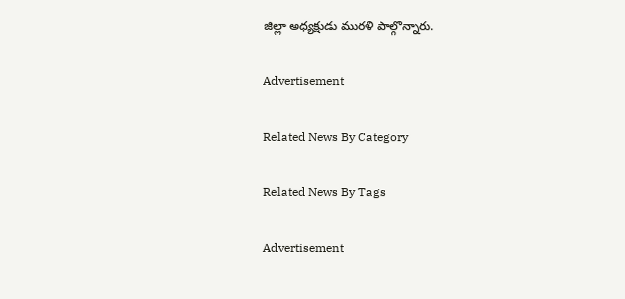జిల్లా అధ్యక్షుడు మురళి పాల్గొన్నారు.

Advertisement

Related News By Category

Related News By Tags

Advertisement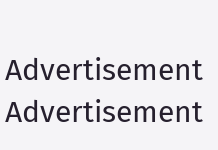Advertisement
Advertisement